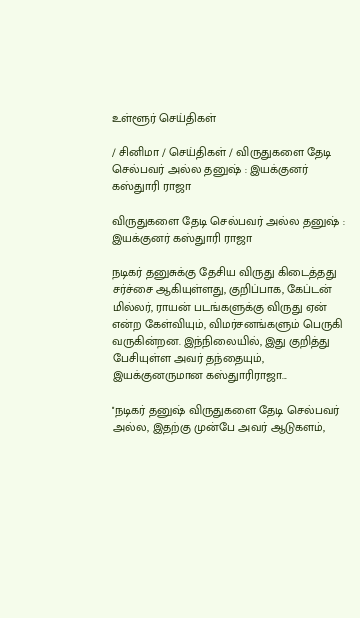உள்ளூர் செய்திகள்

/ சினிமா / செய்திகள் / விருதுகளை தேடி செல்பவர் அல்ல தனுஷ் : இயக்குனர் கஸ்துாரி ராஜா

விருதுகளை தேடி செல்பவர் அல்ல தனுஷ் : இயக்குனர் கஸ்துாரி ராஜா

நடிகர் தனுசுக்கு தேசிய விருது கிடைத்தது சர்ச்சை ஆகியுள்ளது, குறிப்பாக, கேப்டன் மில்லர், ராயன் படங்களுக்கு விருது ஏன் என்ற கேள்வியும், விமர்சனங்களும் பெருகி வருகின்றன. இந்நிலையில், இது குறித்து பேசியுள்ள அவர் தந்தையும், இயக்குனருமான கஸ்துாரிராஜா...

''நடிகர் தனுஷ் விருதுகளை தேடி செல்பவர் அல்ல, இதற்கு முன்பே அவர் ஆடுகளம்,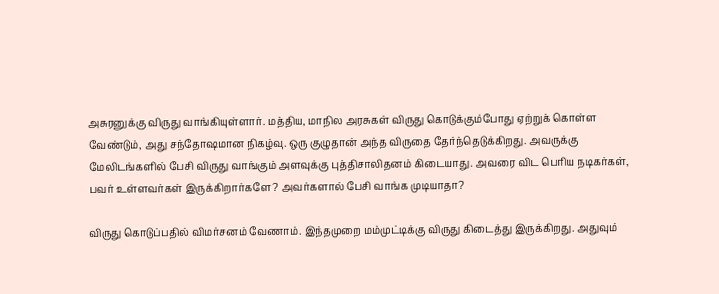அசுரனுக்கு விருது வாங்கியுள்ளார். மத்திய, மாநில அரசுகள் விருது கொடுக்கும்போது ஏற்றுக் கொள்ள வேண்டும், அது சந்தோஷமான நிகழ்வு. ஒரு குழுதான் அந்த விருதை தேர்ந்தெடுக்கிறது. அவருக்கு மேலிடங்களில் பேசி விருது வாங்கும் அளவுக்கு புத்திசாலிதனம் கிடையாது. அவரை விட பெரிய நடிகர்கள், பவர் உள்ளவர்கள் இருக்கிறார்களே? அவர்களால் பேசி வாங்க முடியாதா?

விருது கொடுப்பதில் விமர்சனம் வேணாம். இந்தமுறை மம்முட்டிக்கு விருது கிடைத்து இருக்கிறது. அதுவும்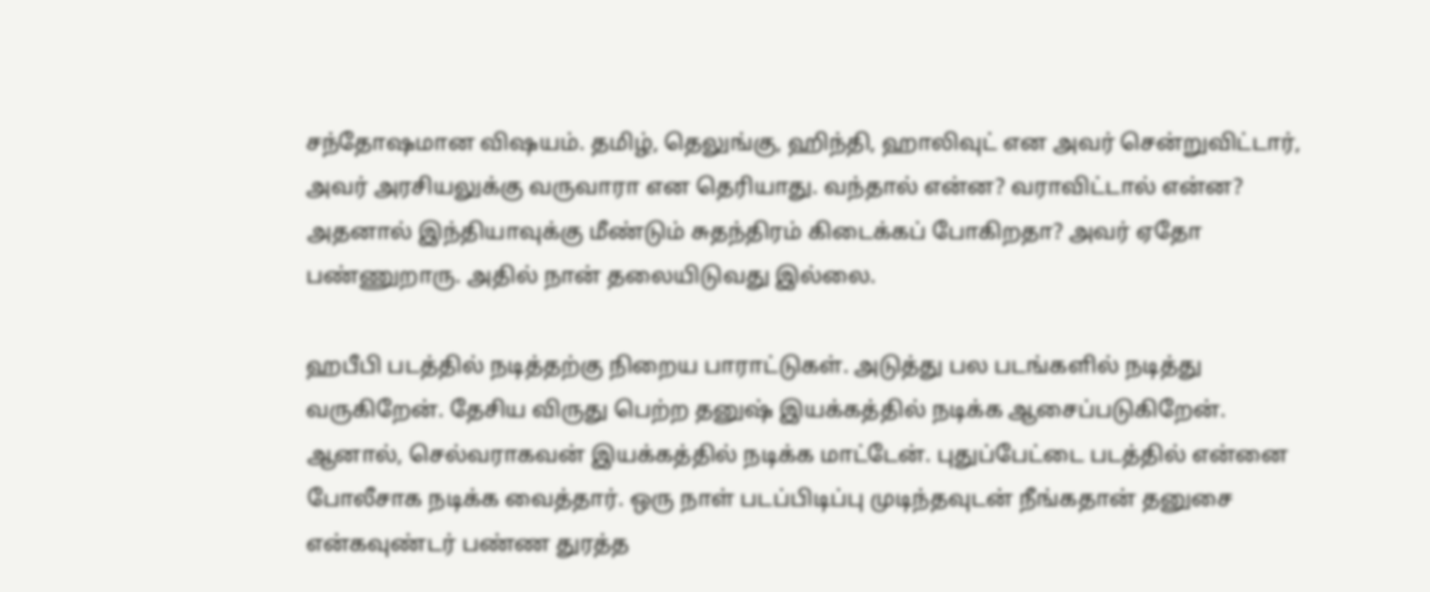சந்தோஷமான விஷயம். தமிழ், தெலுங்கு, ஹிந்தி, ஹாலிவுட் என அவர் சென்றுவிட்டார், அவர் அரசியலுக்கு வருவாரா என தெரியாது. வந்தால் என்ன? வராவிட்டால் என்ன? அதனால் இந்தியாவுக்கு மீண்டும் சுதந்திரம் கிடைக்கப் போகிறதா? அவர் ஏதோ பண்ணுறாரு. அதில் நான் தலையிடுவது இல்லை.

ஹபீபி படத்தில் நடித்தற்கு நிறைய பாராட்டுகள். அடுத்து பல படங்களில் நடித்து வருகிறேன். தேசிய விருது பெற்ற தனுஷ் இயக்கத்தில் நடிக்க ஆசைப்படுகிறேன். ஆனால், செல்வராகவன் இயக்கத்தில் நடிக்க மாட்டேன். புதுப்பேட்டை படத்தில் என்னை போலீசாக நடிக்க வைத்தார். ஒரு நாள் படப்பிடிப்பு முடிந்தவுடன் நீங்கதான் தனுசை என்கவுண்டர் பண்ண துரத்த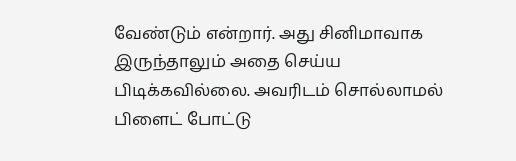வேண்டும் என்றார். அது சினிமாவாக இருந்தாலும் அதை செய்ய பிடிக்கவில்லை. அவரிடம் சொல்லாமல் பிளைட் போட்டு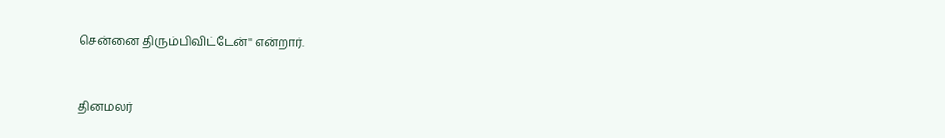சென்னை திரும்பிவிட்டேன்'' என்றார்.


தினமலர்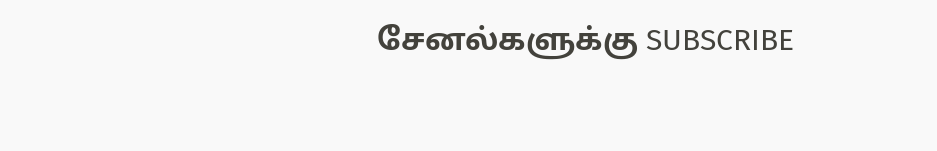சேனல்களுக்கு SUBSCRIBE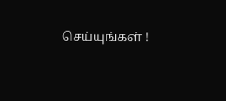செய்யுங்கள் !